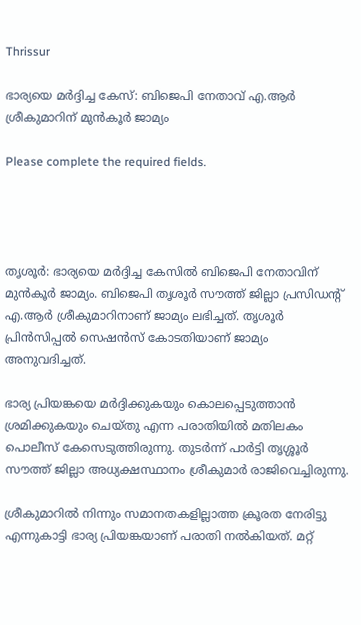Thrissur

ഭാര്യയെ മർദ്ദിച്ച കേസ്: ബിജെപി നേതാവ് എ.ആർ ശ്രീകുമാറിന് മുന്‍കൂര്‍ ജാമ്യം

Please complete the required fields.




തൃശൂര്‍: ഭാര്യയെ മർദ്ദിച്ച കേസിൽ ബിജെപി നേതാവിന് മുൻകൂർ ജാമ്യം. ബിജെപി തൃശൂര്‍ സൗത്ത് ജില്ലാ പ്രസിഡന്റ് എ.ആർ ശ്രീകുമാറിനാണ് ജാമ്യം ലഭിച്ചത്. തൃശൂർ പ്രിൻസിപ്പൽ സെഷൻസ് കോടതിയാണ് ജാമ്യം അനുവദിച്ചത്.

ഭാര്യ പ്രിയങ്കയെ മർദ്ദിക്കുകയും കൊലപ്പെടുത്താൻ ശ്രമിക്കുകയും ചെയ്തു എന്ന പരാതിയിൽ മതിലകം പൊലീസ് കേസെടുത്തിരുന്നു. തുടർന്ന് പാർട്ടി തൃശ്ശൂർ സൗത്ത് ജില്ലാ അധ്യക്ഷസ്ഥാനം ശ്രീകുമാർ രാജിവെച്ചിരുന്നു.

ശ്രീകുമാറില്‍ നിന്നും സമാനതകളില്ലാത്ത ക്രൂരത നേരിട്ടു എന്നുകാട്ടി ഭാര്യ പ്രിയങ്കയാണ് പരാതി നൽകിയത്. മറ്റ്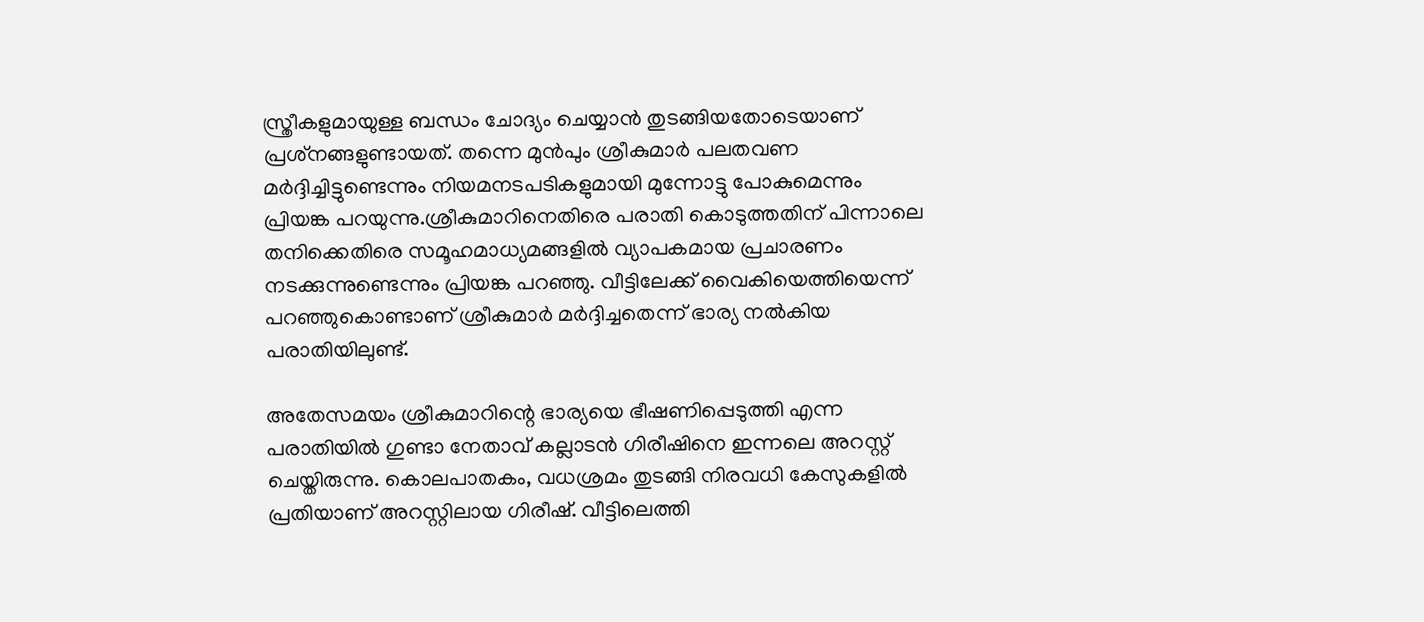സ്ത്രീകളുമായുള്ള ബന്ധം ചോദ്യം ചെയ്യാന്‍ തുടങ്ങിയതോടെയാണ് പ്രശ്‌നങ്ങളുണ്ടായത്. തന്നെ മുന്‍പും ശ്രീകുമാര്‍ പലതവണ മര്‍ദ്ദിച്ചിട്ടുണ്ടെന്നും നിയമനടപടികളുമായി മുന്നോട്ടു പോകുമെന്നും പ്രിയങ്ക പറയുന്നു.ശ്രീകുമാറിനെതിരെ പരാതി കൊടുത്തതിന് പിന്നാലെ തനിക്കെതിരെ സമൂഹമാധ്യമങ്ങളില്‍ വ്യാപകമായ പ്രചാരണം നടക്കുന്നുണ്ടെന്നും പ്രിയങ്ക പറഞ്ഞു. വീട്ടിലേക്ക് വൈകിയെത്തിയെന്ന് പറഞ്ഞുകൊണ്ടാണ് ശ്രീകുമാര്‍ മര്‍ദ്ദിച്ചതെന്ന് ഭാര്യ നല്‍കിയ പരാതിയിലുണ്ട്.

അതേസമയം ശ്രീകുമാറിന്റെ ഭാര്യയെ ഭീഷണിപ്പെടുത്തി എന്ന പരാതിയിൽ ഗുണ്ടാ നേതാവ് കല്ലാടൻ ഗിരീഷിനെ ഇന്നലെ അറസ്റ്റ് ചെയ്തിരുന്നു. കൊലപാതകം, വധശ്രമം തുടങ്ങി നിരവധി കേസുകളിൽ പ്രതിയാണ് അറസ്റ്റിലായ ഗിരീഷ്. വീട്ടിലെത്തി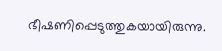ഭീഷണിപ്പെടുത്തുകയായിരുന്നു.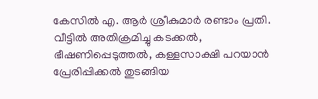കേസിൽ എ. ആർ ശ്രീകുമാർ രണ്ടാം പ്രതി. വീട്ടിൽ അതിക്രമിച്ചു കടക്കൽ, ഭീഷണിപ്പെടുത്തൽ, കള്ളസാക്ഷി പറയാൻ പ്രേരിപ്പിക്കൽ തുടങ്ങിയ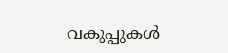വകുപ്പുകൾ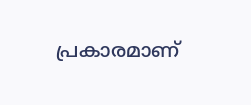പ്രകാരമാണ്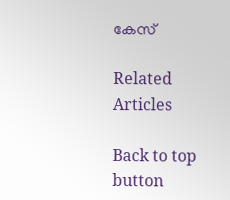കേസ്

Related Articles

Back to top button